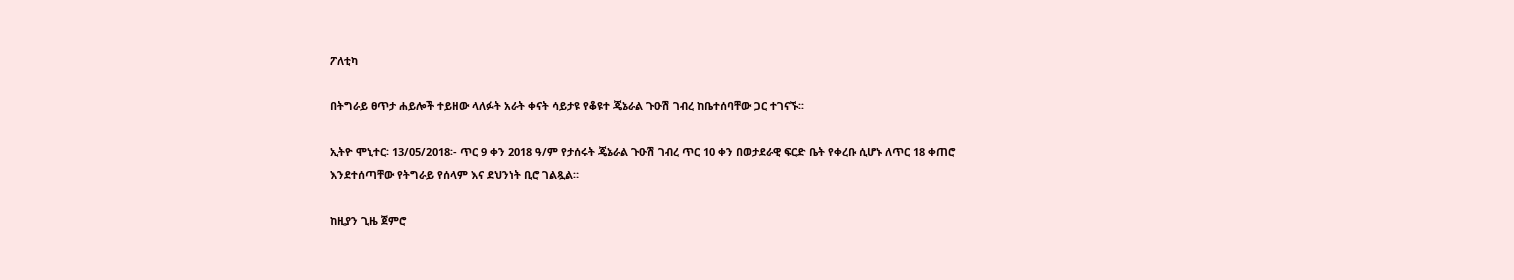ፖለቲካ

በትግራይ ፀጥታ ሐይሎች ተይዘው ላለፉት አራት ቀናት ሳይታዩ የቆዩተ ጄኔራል ጉዑሽ ገብረ ከቤተሰባቸው ጋር ተገናኙ፡፡

ኢትዮ ሞኒተር፡ 13/05/2018፡- ጥር 9 ቀን 2018 ዓ/ም የታሰሩት ጄኔራል ጉዑሽ ገብረ ጥር 10 ቀን በወታደራዊ ፍርድ ቤት የቀረቡ ሲሆኑ ለጥር 18 ቀጠሮ እንደተሰጣቸው የትግራይ የሰላም እና ደህንነት ቢሮ ገልጿል።

ከዚያን ጊዜ ጀምሮ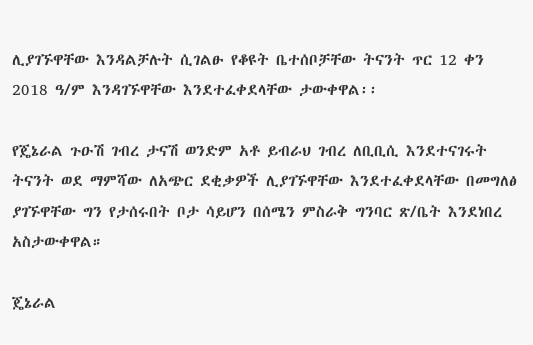ሊያገኙዋቸው እንዳልቻሉት ሲገልፁ የቆዩት ቤተሰቦቻቸው ትናንት ጥር 12 ቀን 2018 ዓ/ም እንዳገኙዋቸው እንደተፈቀደላቸው ታውቀዋል፡፡

የጄኔራል ጉዑሽ ገብረ ታናሽ ወንድም አቶ ይብራህ ገብረ ለቢቢሲ እንደተናገሩት ትናንት ወደ ማምሻው ለአጭር ደቂቃዎች ሊያገኙዋቸው እንደተፈቀደላቸው በመግለፅ ያገኙዋቸው ግን የታሰሩበት ቦታ ሳይሆን በሰሜን ምስራቅ ግንባር ጽ/ቤት እንደነበረ አስታውቀዋል።

ጄኔራል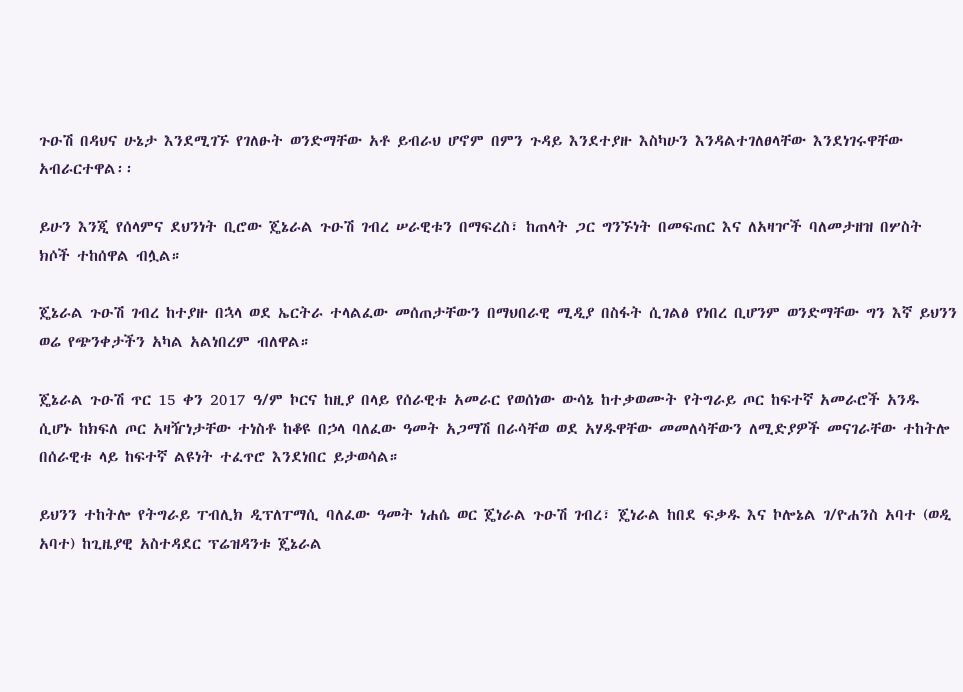ጉዑሽ በዳህና ሁኔታ እንደሚገኙ የገለፁት ወንድማቸው አቶ ይብራህ ሆኖም በምን ጉዳይ እንደተያዙ እስካሁን እንዳልተገለፀላቸው እንደነገሩዋቸው አብራርተዋል፡፡

ይሁን እንጂ የሰላምና ደህንነት ቢሮው ጄኔራል ጉዑሽ ገብረ ሠራዊቱን በማፍረስ፣ ከጠላት ጋር ግንኙነት በመፍጠር እና ለአዛዦች ባለመታዘዝ በሦስት ክሶች ተከሰዋል ብሏል።

ጄኔራል ጉዑሽ ገብረ ከተያዙ በኋላ ወደ ኤርትራ ተላልፈው መሰጠታቸውን በማህበራዊ ሚዲያ በስፋት ሲገልፅ የነበረ ቢሆንም ወንድማቸው ግን እኛ ይህንን ወሬ የጭንቀታችን አካል አልነበረም ብለዋል።

ጄኔራል ጉዑሽ ጥር 15 ቀን 2017 ዓ/ም ኮርና ከዚያ በላይ የሰራዊቱ አመራር የወሰነው ውሳኔ ከተቃወሙት የትግራይ ጦር ከፍተኛ አመራሮች አንዱ ሲሆኑ ከክፍለ ጦር አዛዥነታቸው ተነስቶ ከቆዩ በኃላ ባለፈው ዓመት አጋማሽ በራሳቸወ ወደ አሃዱዋቸው መመለሳቸውን ለሚድያዎች መናገራቸው ተከትሎ በሰራዊቱ ላይ ከፍተኛ ልዩነት ተፈጥሮ እንደነበር ይታወሳል።

ይህንን ተከትሎ የትግራይ ፐብሊክ ዲፕለፐማሲ ባለፈው ዓመት ነሐሴ ወር ጄነራል ጉዑሽ ገብረ፣ ጄነራል ከበደ ፍቃዱ እና ኮሎኔል ገ/ዮሐንስ አባተ (ወዲ አባተ) ከጊዜያዊ አስተዳደር ፕሬዝዳንቱ ጄኔራል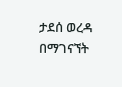ታደሰ ወረዳ በማገናኘት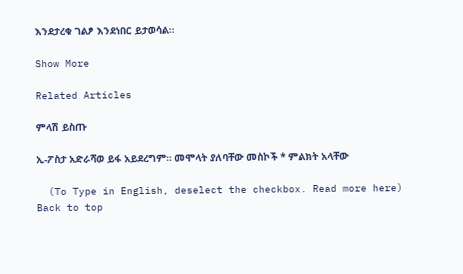እንደታረቁ ገልፆ እንደነበር ይታወሳል፡፡

Show More

Related Articles

ምላሽ ይስጡ

ኢ-ፖስታ አድራሻወ ይፋ አይደረግም። መሞላት ያለባቸው መስኮች * ምልክት አላቸው

  (To Type in English, deselect the checkbox. Read more here)
Back to top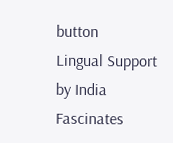button
Lingual Support by India Fascinates